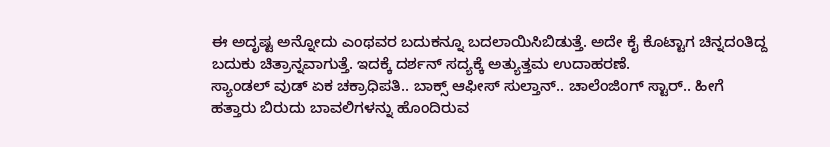ಈ ಅದೃಷ್ಟ ಅನ್ನೋದು ಎಂಥವರ ಬದುಕನ್ನೂ ಬದಲಾಯಿಸಿಬಿಡುತ್ತೆ. ಅದೇ ಕೈ ಕೊಟ್ಟಾಗ ಚಿನ್ನದಂತಿದ್ದ ಬದುಕು ಚಿತ್ರಾನ್ನವಾಗುತ್ತೆ. ಇದಕ್ಕೆ ದರ್ಶನ್ ಸದ್ಯಕ್ಕೆ ಅತ್ಯುತ್ತಮ ಉದಾಹರಣೆ.
ಸ್ಯಾಂಡಲ್ ವುಡ್ ಏಕ ಚಕ್ರಾಧಿಪತಿ.. ಬಾಕ್ಸ್ ಆಫೀಸ್ ಸುಲ್ತಾನ್.. ಚಾಲೆಂಜಿಂಗ್ ಸ್ಟಾರ್.. ಹೀಗೆ ಹತ್ತಾರು ಬಿರುದು ಬಾವಲಿಗಳನ್ನು ಹೊಂದಿರುವ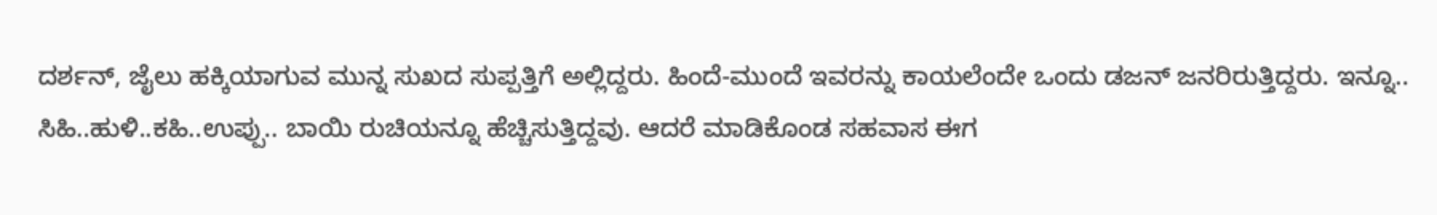ದರ್ಶನ್, ಜೈಲು ಹಕ್ಕಿಯಾಗುವ ಮುನ್ನ ಸುಖದ ಸುಪ್ಪತ್ತಿಗೆ ಅಲ್ಲಿದ್ದರು. ಹಿಂದೆ-ಮುಂದೆ ಇವರನ್ನು ಕಾಯಲೆಂದೇ ಒಂದು ಡಜನ್ ಜನರಿರುತ್ತಿದ್ದರು. ಇನ್ನೂ.. ಸಿಹಿ..ಹುಳಿ..ಕಹಿ..ಉಪ್ಪು.. ಬಾಯಿ ರುಚಿಯನ್ನೂ ಹೆಚ್ಚಿಸುತ್ತಿದ್ದವು. ಆದರೆ ಮಾಡಿಕೊಂಡ ಸಹವಾಸ ಈಗ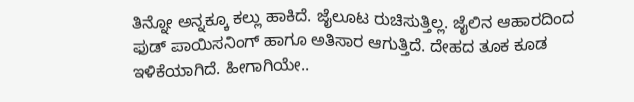ತಿನ್ನೋ ಅನ್ನಕ್ಕೂ ಕಲ್ಲು ಹಾಕಿದೆ. ಜೈಲೂಟ ರುಚಿಸುತ್ತಿಲ್ಲ. ಜೈಲಿನ ಆಹಾರದಿಂದ ಫುಡ್ ಪಾಯಿಸನಿಂಗ್ ಹಾಗೂ ಅತಿಸಾರ ಆಗುತ್ತಿದೆ. ದೇಹದ ತೂಕ ಕೂಡ ಇಳಿಕೆಯಾಗಿದೆ. ಹೀಗಾಗಿಯೇ..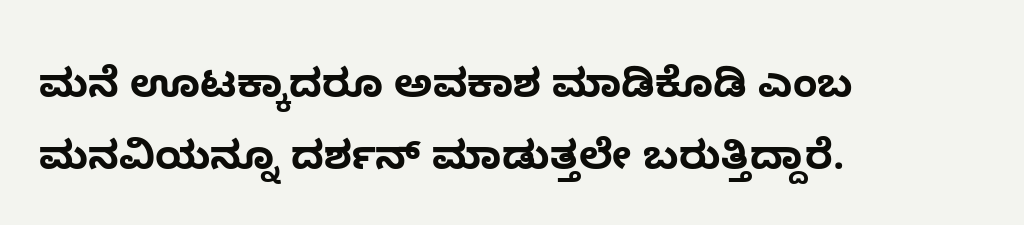ಮನೆ ಊಟಕ್ಕಾದರೂ ಅವಕಾಶ ಮಾಡಿಕೊಡಿ ಎಂಬ ಮನವಿಯನ್ನೂ ದರ್ಶನ್ ಮಾಡುತ್ತಲೇ ಬರುತ್ತಿದ್ದಾರೆ.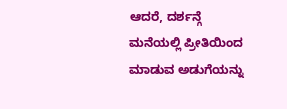ಆದರೆ, ದರ್ಶನ್ಗೆ ಮನೆಯಲ್ಲಿ ಪ್ರೀತಿಯಿಂದ ಮಾಡುವ ಅಡುಗೆಯನ್ನು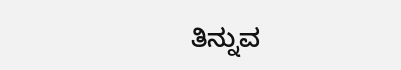ತಿನ್ನುವ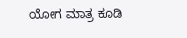ಯೋಗ ಮಾತ್ರ ಕೂಡಿ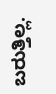ಬರುತ್ತಿಲ್ಲ.